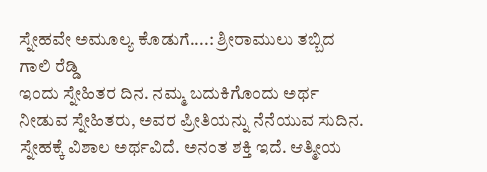ಸ್ನೇಹವೇ ಅಮೂಲ್ಯ ಕೊಡುಗೆ....: ಶ್ರೀರಾಮುಲು ತಬ್ಬಿದ ಗಾಲಿ ರೆಡ್ಡಿ
ಇಂದು ಸ್ನೇಹಿತರ ದಿನ. ನಮ್ಮ ಬದುಕಿಗೊಂದು ಅರ್ಥ ನೀಡುವ ಸ್ನೇಹಿತರು, ಅವರ ಪ್ರೀತಿಯನ್ನು ನೆನೆಯುವ ಸುದಿನ. ಸ್ನೇಹಕ್ಕೆ ವಿಶಾಲ ಅರ್ಥವಿದೆ. ಅನಂತ ಶಕ್ತಿ ಇದೆ. ಆತ್ಮೀಯ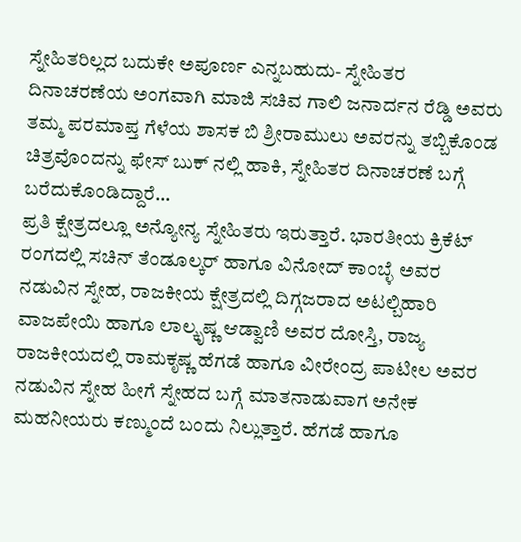ಸ್ನೇಹಿತರಿಲ್ಲದ ಬದುಕೇ ಅಪೂರ್ಣ ಎನ್ನಬಹುದು- ಸ್ನೇಹಿತರ ದಿನಾಚರಣೆಯ ಅಂಗವಾಗಿ ಮಾಜಿ ಸಚಿವ ಗಾಲಿ ಜನಾರ್ದನ ರೆಡ್ಡಿ ಅವರು ತಮ್ಮ ಪರಮಾಪ್ತ ಗೆಳೆಯ ಶಾಸಕ ಬಿ ಶ್ರೀರಾಮುಲು ಅವರನ್ನು ತಬ್ಬಿಕೊಂಡ ಚಿತ್ರವೊಂದನ್ನು ಫೇಸ್ ಬುಕ್ ನಲ್ಲಿ ಹಾಕಿ, ಸ್ನೇಹಿತರ ದಿನಾಚರಣೆ ಬಗ್ಗೆ ಬರೆದುಕೊಂಡಿದ್ದಾರೆ...
ಪ್ರತಿ ಕ್ಷೇತ್ರದಲ್ಲೂ ಅನ್ಯೋನ್ಯ ಸ್ನೇಹಿತರು ಇರುತ್ತಾರೆ. ಭಾರತೀಯ ಕ್ರಿಕೆಟ್ ರಂಗದಲ್ಲಿ ಸಚಿನ್ ತೆಂಡೂಲ್ಕರ್ ಹಾಗೂ ವಿನೋದ್ ಕಾಂಬ್ಳೆ ಅವರ ನಡುವಿನ ಸ್ನೇಹ, ರಾಜಕೀಯ ಕ್ಷೇತ್ರದಲ್ಲಿ ದಿಗ್ಗಜರಾದ ಅಟಲ್ಬಿಹಾರಿ ವಾಜಪೇಯಿ ಹಾಗೂ ಲಾಲ್ಕೃಷ್ಣ ಆಡ್ವಾಣಿ ಅವರ ದೋಸ್ತಿ, ರಾಜ್ಯ ರಾಜಕೀಯದಲ್ಲಿ ರಾಮಕೃಷ್ಣ ಹೆಗಡೆ ಹಾಗೂ ವೀರೇಂದ್ರ ಪಾಟೀಲ ಅವರ ನಡುವಿನ ಸ್ನೇಹ ಹೀಗೆ ಸ್ನೇಹದ ಬಗ್ಗೆ ಮಾತನಾಡುವಾಗ ಅನೇಕ ಮಹನೀಯರು ಕಣ್ಮುಂದೆ ಬಂದು ನಿಲ್ಲುತ್ತಾರೆ. ಹೆಗಡೆ ಹಾಗೂ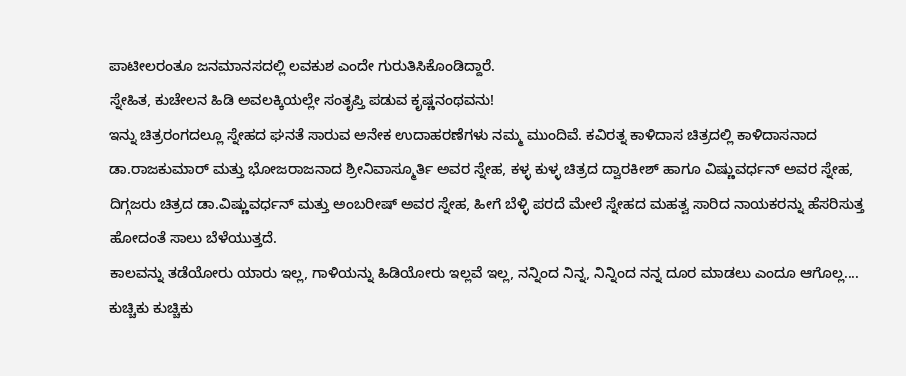ಪಾಟೀಲರಂತೂ ಜನಮಾನಸದಲ್ಲಿ ಲವಕುಶ ಎಂದೇ ಗುರುತಿಸಿಕೊಂಡಿದ್ದಾರೆ.
ಸ್ನೇಹಿತ, ಕುಚೇಲನ ಹಿಡಿ ಅವಲಕ್ಕಿಯಲ್ಲೇ ಸಂತೃಪ್ತಿ ಪಡುವ ಕೃಷ್ಣನಂಥವನು!
ಇನ್ನು ಚಿತ್ರರಂಗದಲ್ಲೂ ಸ್ನೇಹದ ಘನತೆ ಸಾರುವ ಅನೇಕ ಉದಾಹರಣೆಗಳು ನಮ್ಮ ಮುಂದಿವೆ. ಕವಿರತ್ನ ಕಾಳಿದಾಸ ಚಿತ್ರದಲ್ಲಿ ಕಾಳಿದಾಸನಾದ ಡಾ.ರಾಜಕುಮಾರ್ ಮತ್ತು ಭೋಜರಾಜನಾದ ಶ್ರೀನಿವಾಸ್ಮೂರ್ತಿ ಅವರ ಸ್ನೇಹ, ಕಳ್ಳ ಕುಳ್ಳ ಚಿತ್ರದ ದ್ವಾರಕೀಶ್ ಹಾಗೂ ವಿಷ್ಣುವರ್ಧನ್ ಅವರ ಸ್ನೇಹ, ದಿಗ್ಗಜರು ಚಿತ್ರದ ಡಾ.ವಿಷ್ಣುವರ್ಧನ್ ಮತ್ತು ಅಂಬರೀಷ್ ಅವರ ಸ್ನೇಹ, ಹೀಗೆ ಬೆಳ್ಳಿ ಪರದೆ ಮೇಲೆ ಸ್ನೇಹದ ಮಹತ್ವ ಸಾರಿದ ನಾಯಕರನ್ನು ಹೆಸರಿಸುತ್ತ ಹೋದಂತೆ ಸಾಲು ಬೆಳೆಯುತ್ತದೆ.
ಕಾಲವನ್ನು ತಡೆಯೋರು ಯಾರು ಇಲ್ಲ, ಗಾಳಿಯನ್ನು ಹಿಡಿಯೋರು ಇಲ್ಲವೆ ಇಲ್ಲ, ನನ್ನಿಂದ ನಿನ್ನ, ನಿನ್ನಿಂದ ನನ್ನ ದೂರ ಮಾಡಲು ಎಂದೂ ಆಗೊಲ್ಲ....
ಕುಚ್ಚಿಕು ಕುಚ್ಚಿಕು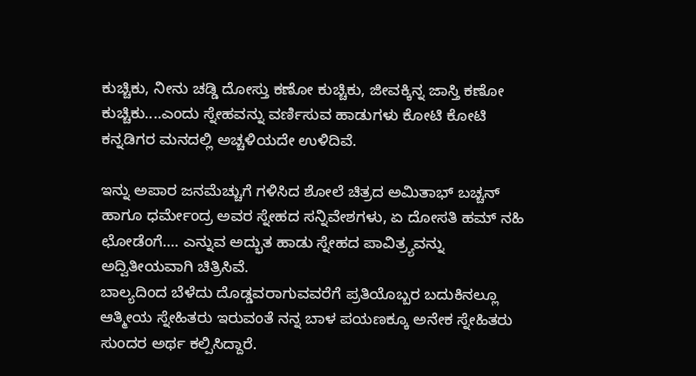ಕುಚ್ಚಿಕು, ನೀನು ಚಡ್ಡಿ ದೋಸ್ತು ಕಣೋ ಕುಚ್ಚಿಕು, ಜೀವಕ್ಕಿನ್ನ ಜಾಸ್ತಿ ಕಣೋ ಕುಚ್ಚಿಕು....ಎಂದು ಸ್ನೇಹವನ್ನು ವರ್ಣಿಸುವ ಹಾಡುಗಳು ಕೋಟಿ ಕೋಟಿ ಕನ್ನಡಿಗರ ಮನದಲ್ಲಿ ಅಚ್ಚಳಿಯದೇ ಉಳಿದಿವೆ.

ಇನ್ನು ಅಪಾರ ಜನಮೆಚ್ಚುಗೆ ಗಳಿಸಿದ ಶೋಲೆ ಚಿತ್ರದ ಅಮಿತಾಭ್ ಬಚ್ಚನ್ ಹಾಗೂ ಧರ್ಮೇಂದ್ರ ಅವರ ಸ್ನೇಹದ ಸನ್ನಿವೇಶಗಳು, ಏ ದೋಸತಿ ಹಮ್ ನಹಿ ಛೋಡೆಂಗೆ.... ಎನ್ನುವ ಅದ್ಭುತ ಹಾಡು ಸ್ನೇಹದ ಪಾವಿತ್ರ್ಯವನ್ನು ಅದ್ವಿತೀಯವಾಗಿ ಚಿತ್ರಿಸಿವೆ.
ಬಾಲ್ಯದಿಂದ ಬೆಳೆದು ದೊಡ್ಡವರಾಗುವವರೆಗೆ ಪ್ರತಿಯೊಬ್ಬರ ಬದುಕಿನಲ್ಲೂ ಆತ್ಮೀಯ ಸ್ನೇಹಿತರು ಇರುವಂತೆ ನನ್ನ ಬಾಳ ಪಯಣಕ್ಕೂ ಅನೇಕ ಸ್ನೇಹಿತರು ಸುಂದರ ಅರ್ಥ ಕಲ್ಪಿಸಿದ್ದಾರೆ.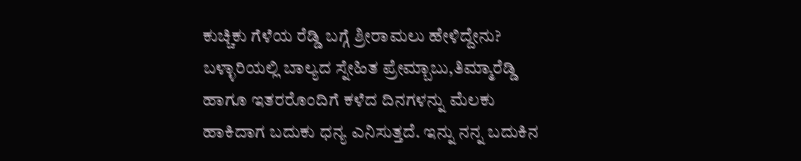ಕುಚ್ಚಿಕು ಗೆಳೆಯ ರೆಡ್ಡಿ ಬಗ್ಗೆ ಶ್ರೀರಾಮಲು ಹೇಳಿದ್ದೇನು?
ಬಳ್ಳಾರಿಯಲ್ಲಿ ಬಾಲ್ಯದ ಸ್ನೇಹಿತ ಪ್ರೇಮ್ಬಾಬು,ತಿಮ್ಮಾರೆಡ್ಡಿ ಹಾಗೂ ಇತರರೊಂದಿಗೆ ಕಳೆದ ದಿನಗಳನ್ನು ಮೆಲಕು ಹಾಕಿದಾಗ ಬದುಕು ಧನ್ಯ ಎನಿಸುತ್ತದೆ. ಇನ್ನು ನನ್ನ ಬದುಕಿನ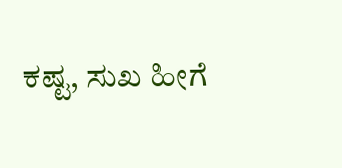ಕಷ್ಟ, ಸುಖ ಹೀಗೆ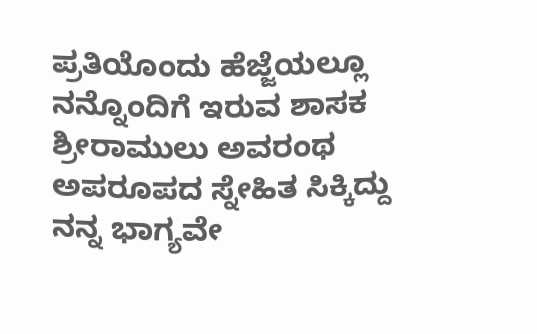ಪ್ರತಿಯೊಂದು ಹೆಜ್ಜೆಯಲ್ಲೂ ನನ್ನೊಂದಿಗೆ ಇರುವ ಶಾಸಕ ಶ್ರೀರಾಮುಲು ಅವರಂಥ ಅಪರೂಪದ ಸ್ನೇಹಿತ ಸಿಕ್ಕಿದ್ದು ನನ್ನ ಭಾಗ್ಯವೇ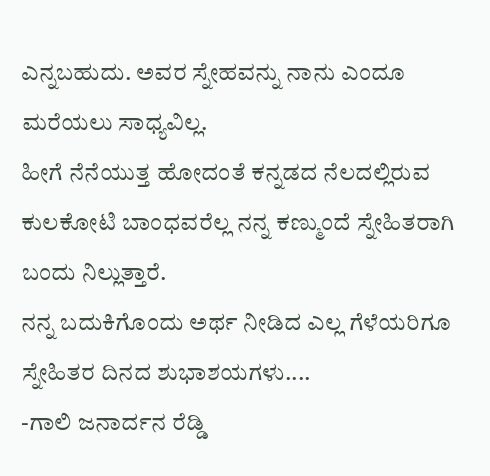ಎನ್ನಬಹುದು. ಅವರ ಸ್ನೇಹವನ್ನು ನಾನು ಎಂದೂ ಮರೆಯಲು ಸಾಧ್ಯವಿಲ್ಲ.
ಹೀಗೆ ನೆನೆಯುತ್ತ ಹೋದಂತೆ ಕನ್ನಡದ ನೆಲದಲ್ಲಿರುವ ಕುಲಕೋಟಿ ಬಾಂಧವರೆಲ್ಲ ನನ್ನ ಕಣ್ಮುಂದೆ ಸ್ನೇಹಿತರಾಗಿ ಬಂದು ನಿಲ್ಲುತ್ತಾರೆ.
ನನ್ನ ಬದುಕಿಗೊಂದು ಅರ್ಥ ನೀಡಿದ ಎಲ್ಲ ಗೆಳೆಯರಿಗೂ ಸ್ನೇಹಿತರ ದಿನದ ಶುಭಾಶಯಗಳು....
-ಗಾಲಿ ಜನಾರ್ದನ ರೆಡ್ಡಿ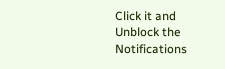Click it and Unblock the Notifications